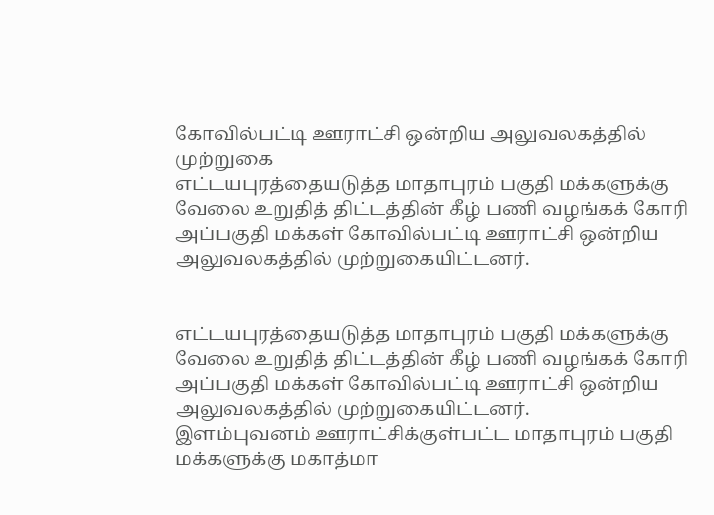கோவில்பட்டி ஊராட்சி ஒன்றிய அலுவலகத்தில் முற்றுகை
எட்டயபுரத்தையடுத்த மாதாபுரம் பகுதி மக்களுக்கு வேலை உறுதித் திட்டத்தின் கீழ் பணி வழங்கக் கோரி அப்பகுதி மக்கள் கோவில்பட்டி ஊராட்சி ஒன்றிய அலுவலகத்தில் முற்றுகையிட்டனர்.


எட்டயபுரத்தையடுத்த மாதாபுரம் பகுதி மக்களுக்கு வேலை உறுதித் திட்டத்தின் கீழ் பணி வழங்கக் கோரி அப்பகுதி மக்கள் கோவில்பட்டி ஊராட்சி ஒன்றிய அலுவலகத்தில் முற்றுகையிட்டனர்.
இளம்புவனம் ஊராட்சிக்குள்பட்ட மாதாபுரம் பகுதி மக்களுக்கு மகாத்மா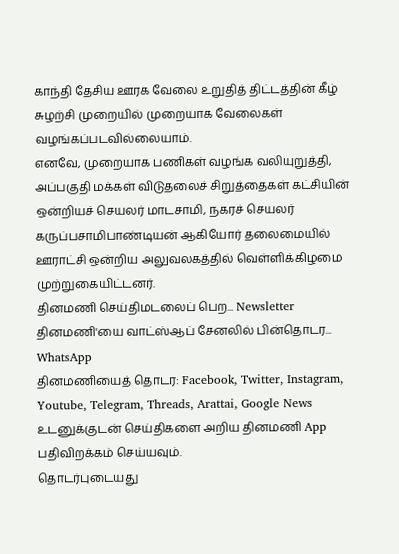காந்தி தேசிய ஊரக வேலை உறுதித் திட்டத்தின் கீழ் சுழற்சி முறையில் முறையாக வேலைகள் வழங்கப்படவில்லையாம்.
எனவே, முறையாக பணிகள் வழங்க வலியுறுத்தி, அப்பகுதி மக்கள் விடுதலைச் சிறுத்தைகள் கட்சியின் ஒன்றியச் செயலர் மாடசாமி, நகரச் செயலர் கருப்பசாமிபாண்டியன் ஆகியோர் தலைமையில் ஊராட்சி ஒன்றிய அலுவலகத்தில் வெள்ளிக்கிழமை முற்றுகையிட்டனர்.
தினமணி செய்திமடலைப் பெற... Newsletter
தினமணி'யை வாட்ஸ்ஆப் சேனலில் பின்தொடர... WhatsApp
தினமணியைத் தொடர: Facebook, Twitter, Instagram, Youtube, Telegram, Threads, Arattai, Google News
உடனுக்குடன் செய்திகளை அறிய தினமணி App பதிவிறக்கம் செய்யவும்.
தொடர்புடையது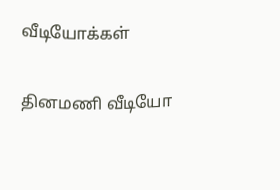வீடியோக்கள்

தினமணி வீடியோ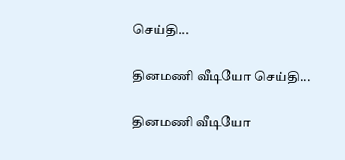செய்தி...

தினமணி வீடியோ செய்தி...

தினமணி வீடியோ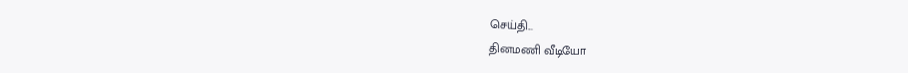செய்தி...
தினமணி வீடியோ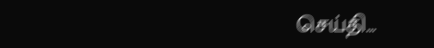செய்தி...